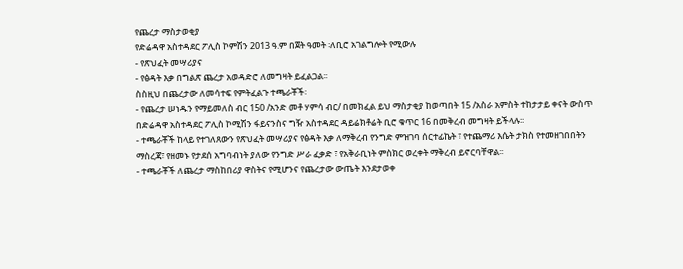የጨረታ ማስታወቂያ
የድሬዳዋ አስተዳደር ፖሊስ ኮምሽን 2013 ዓ.ም በጀት ዓመት ፡ለቢሮ አገልግሎት የሚውሉ
- የጽህፈት መሣሪያና
- የፅዳት እቃ በግልጽ ጨረታ አወዳድሮ ለመግዛት ይፈልጋል፡፡
ስስዚህ በጨረታው ለመሳተፍ የምትፈልጉ ተጫራቾች፡
- የጨረታ ሠነዱን የማይመለስ ብር 150 /አንድ መቶ ሃምሳ ብር/ በመክፈል ይህ ማስታቂያ ከወጣበት 15 /አስራ አምስት ተከታታይ ቀናት ውስጥ በድሬዳዋ አስተዳደር ፖሊስ ኮሚሽን ፋይናንስና ግዥ አስተዳደር ዳይሬክቶሬት ቢሮ ቁጥር 16 በመቅረብ መግዛት ይችላሉ፡፡
- ተጫራቾች ከላይ የተገለጸውን የጽህፈት መሣሪያና የፅዳት እቃ ለማቅረብ የንግድ ምዝገባ ሰርተፊኬት ፣ የተጨማሪ እሴት ታክስ የተመዘገበበትን ማስረጃ፣ የዘመኑ የታደሰ አግባብነት ያለው የንግድ ሥራ ፈቃድ ፣ የአቅራቢነት ምስክር ወረቀት ማቅረብ ይኖርባቸዋል፡፡
- ተጫራቾች ለጨረታ ማስከበሪያ ዋስትና የሚሆንና የጨረታው ውጤት እንደታወቀ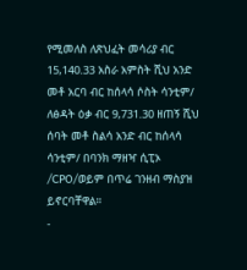የሚመለስ ለጽህፈት መሳሪያ ብር 15,140.33 አስራ አምስት ሺህ አንድ መቶ አርባ ብር ከሰላሳ ሶስት ሳንቲም/ ለፅዳት ዕቃ ብር 9,731.30 ዘጠኝ ሺህ ሰባት መቶ ስልሳ አንድ ብር ከሰላሳ ሳንቲም/ በባንክ ማዘዣ ሲፒኦ /CPO/ወይም በጥሬ ገንዘብ ማስያዝ ይኖርባቸዋል።
-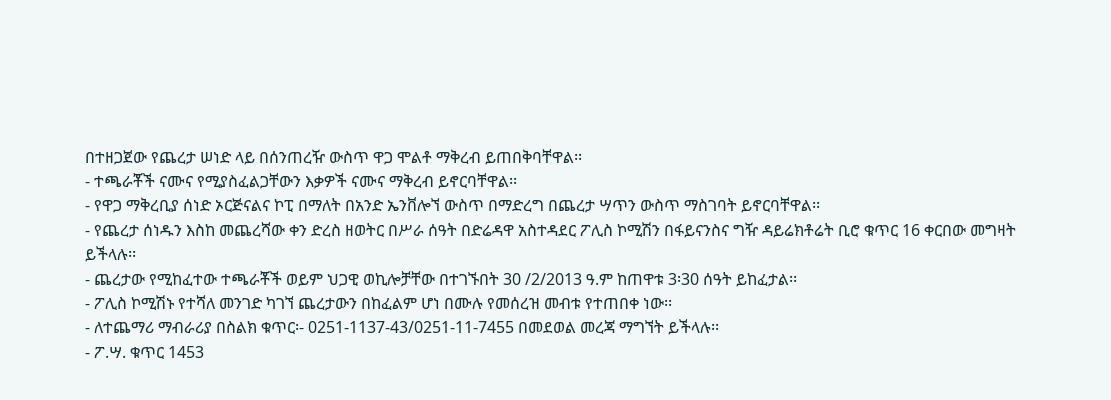በተዘጋጀው የጨረታ ሠነድ ላይ በሰንጠረዥ ውስጥ ዋጋ ሞልቶ ማቅረብ ይጠበቅባቸዋል፡፡
- ተጫራቾች ናሙና የሚያስፈልጋቸውን እቃዎች ናሙና ማቅረብ ይኖርባቸዋል፡፡
- የዋጋ ማቅረቢያ ሰነድ ኦርጅናልና ኮፒ በማለት በአንድ ኤንቨሎኘ ውስጥ በማድረግ በጨረታ ሣጥን ውስጥ ማስገባት ይኖርባቸዋል፡፡
- የጨረታ ሰነዱን እስከ መጨረሻው ቀን ድረስ ዘወትር በሥራ ሰዓት በድሬዳዋ አስተዳደር ፖሊስ ኮሚሽን በፋይናንስና ግዥ ዳይሬክቶሬት ቢሮ ቁጥር 16 ቀርበው መግዛት ይችላሉ፡፡
- ጨረታው የሚከፈተው ተጫራቾች ወይም ህጋዊ ወኪሎቻቸው በተገኙበት 30 /2/2013 ዓ.ም ከጠዋቱ 3፡30 ሰዓት ይከፈታል፡፡
- ፖሊስ ኮሚሽኑ የተሻለ መንገድ ካገኘ ጨረታውን በከፈልም ሆነ በሙሉ የመሰረዝ መብቱ የተጠበቀ ነው፡፡
- ለተጨማሪ ማብራሪያ በስልክ ቁጥር፡- 0251-1137-43/0251-11-7455 በመደወል መረጃ ማግኘት ይችላሉ፡፡
- ፖ.ሣ. ቁጥር 1453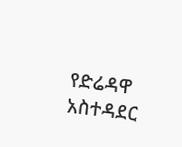የድሬዳዋ አስተዳደር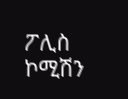ፖሊስ ኮሚሽን